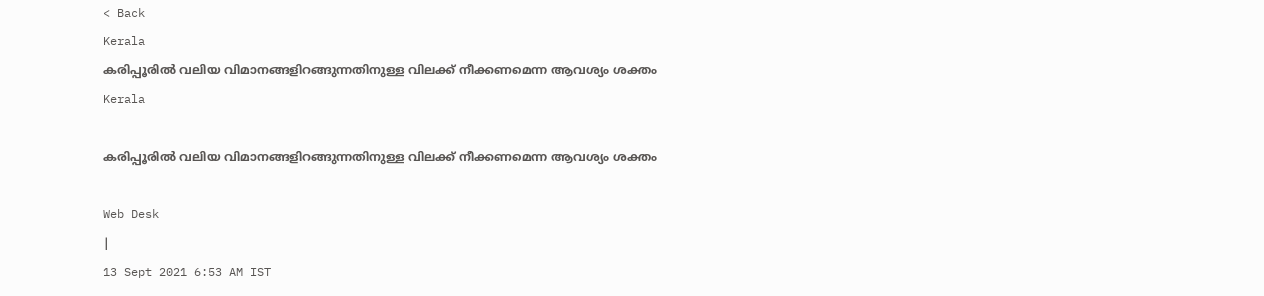< Back
Kerala
കരിപ്പൂരില്‍ വലിയ വിമാനങ്ങളിറങ്ങുന്നതിനുള്ള വിലക്ക് നീക്കണമെന്ന ആവശ്യം ശക്തം
Kerala

കരിപ്പൂരില്‍ വലിയ വിമാനങ്ങളിറങ്ങുന്നതിനുള്ള വിലക്ക് നീക്കണമെന്ന ആവശ്യം ശക്തം

Web Desk
|
13 Sept 2021 6:53 AM IST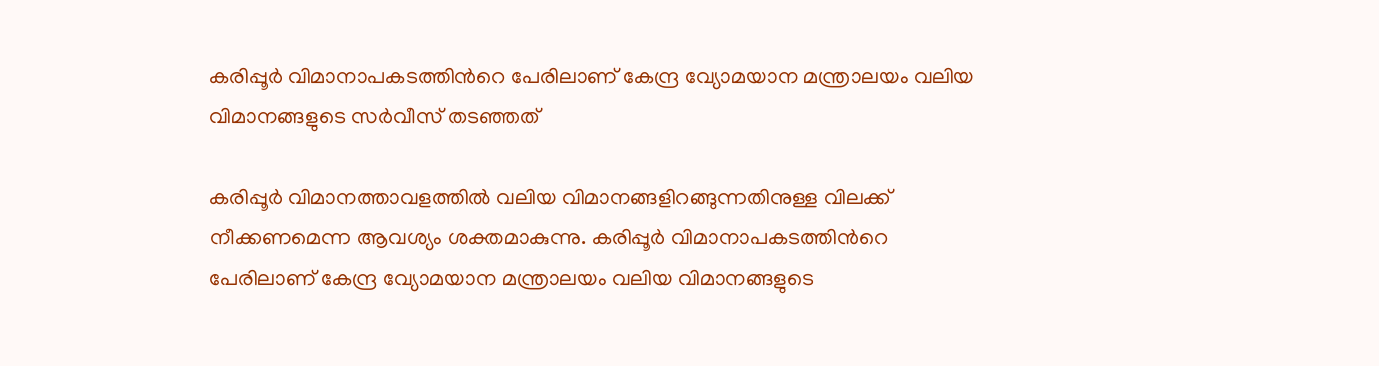കരിപ്പൂര്‍ വിമാനാപകടത്തിന്‍റെ പേരിലാണ് കേന്ദ്ര വ്യോമയാന മന്ത്രാലയം വലിയ വിമാനങ്ങളുടെ സര്‍വീസ് തടഞ്ഞത്

കരിപ്പൂര്‍ വിമാനത്താവളത്തില്‍ വലിയ വിമാനങ്ങളിറങ്ങുന്നതിനുള്ള വിലക്ക് നീക്കണമെന്ന ആവശ്യം ശക്തമാകുന്നു. കരിപ്പൂര്‍ വിമാനാപകടത്തിന്‍റെ പേരിലാണ് കേന്ദ്ര വ്യോമയാന മന്ത്രാലയം വലിയ വിമാനങ്ങളുടെ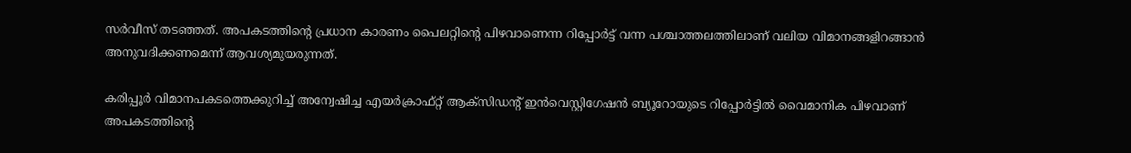സര്‍വീസ് തടഞ്ഞത്. അപകടത്തിന്‍റെ പ്രധാന കാരണം പൈലറ്റിന്‍റെ പിഴവാണെന്ന റിപ്പോര്‍ട്ട് വന്ന പശ്ചാത്തലത്തിലാണ് വലിയ വിമാനങ്ങളിറങ്ങാന്‍ അനുവദിക്കണമെന്ന് ആവശ്യമുയരുന്നത്.

കരിപ്പൂര്‍ വിമാനപകടത്തെക്കുറിച്ച് അന്വേഷിച്ച എയര്‍ക്രാഫ്റ്റ് ആക്സിഡന്‍റ് ഇന്‍വെസ്റ്റിഗേഷന്‍ ബ്യൂറോയുടെ റിപ്പോര്‍ട്ടില്‍ വൈമാനിക പിഴവാണ് അപകടത്തിന്‍റെ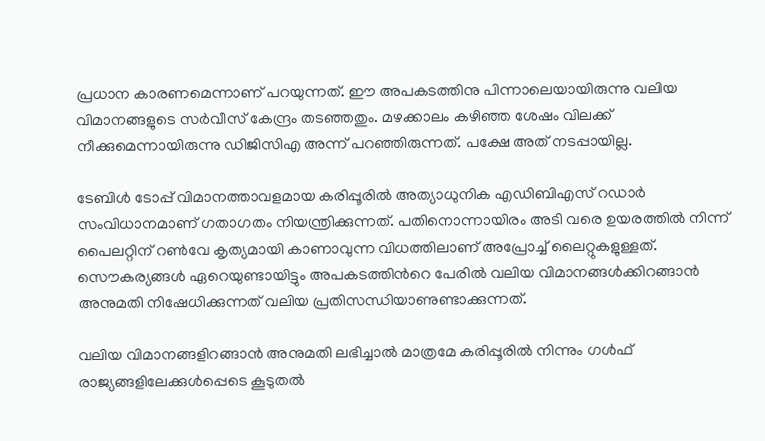പ്രധാന കാരണമെന്നാണ് പറയുന്നത്. ഈ അപകടത്തിനു പിന്നാലെയായിരുന്നു വലിയ വിമാനങ്ങളുടെ സര്‍വീസ് കേന്ദ്രം തടഞ്ഞതും. മഴക്കാലം കഴിഞ്ഞ ശേഷം വിലക്ക് നീക്കുമെന്നായിരുന്നു ഡിജിസിഎ അന്ന് പറഞ്ഞിരുന്നത്. പക്ഷേ അത് നടപ്പായില്ല.

ടേബിള്‍ ടോപ്പ് വിമാനത്താവളമായ കരിപ്പൂരില്‍ അത്യാധുനിക എഡിബിഎസ് റഡാര്‍ സംവിധാനമാണ് ഗതാഗതം നിയന്ത്രിക്കുന്നത്. പതിനൊന്നായിരം അടി വരെ ഉയരത്തില്‍ നിന്ന് പൈലറ്റിന് റണ്‍വേ കൃത്യമായി കാണാവുന്ന വിധത്തിലാണ് അപ്രോച്ച് ലൈറ്റുകളുള്ളത്. സൌകര്യങ്ങള്‍ ഏറെയുണ്ടായിട്ടും അപകടത്തിന്‍റെ പേരില്‍ വലിയ വിമാനങ്ങള്‍ക്കിറങ്ങാന്‍ അനുമതി നിഷേധിക്കുന്നത് വലിയ പ്രതിസന്ധിയാണുണ്ടാക്കുന്നത്.

വലിയ വിമാനങ്ങളിറങ്ങാന്‍ അനുമതി ലഭിച്ചാല്‍ മാത്രമേ കരിപ്പൂരില്‍ നിന്നും ഗള്‍ഫ് രാജ്യങ്ങളിലേക്കുള്‍പ്പെടെ കൂടുതല്‍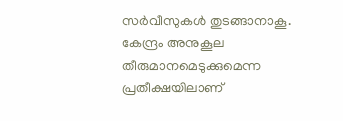സര്‍വീസുകള്‍ തുടങ്ങാനാകൂ. കേന്ദ്രം അനുകൂല തീരുമാനമെടുക്കുമെന്ന പ്രതീക്ഷയിലാണ്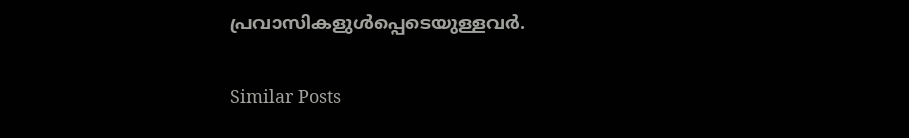പ്രവാസികളുള്‍പ്പെടെയുള്ളവര്‍.

Similar Posts